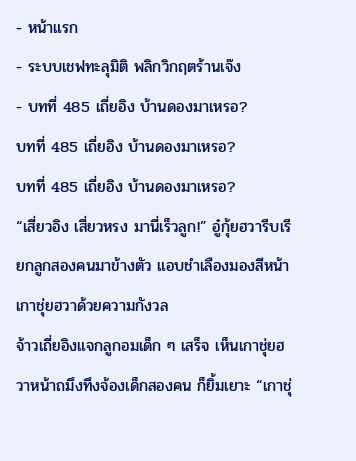- หน้าแรก
- ระบบเชฟทะลุมิติ พลิกวิกฤตร้านเจ๊ง
- บทที่ 485 เถี่ยอิง บ้านดองมาเหรอ?
บทที่ 485 เถี่ยอิง บ้านดองมาเหรอ?
บทที่ 485 เถี่ยอิง บ้านดองมาเหรอ?
“เสี่ยวอิง เสี่ยวหรง มานี่เร็วลูก!” อู๋กุ้ยฮวารีบเรียกลูกสองคนมาข้างตัว แอบชำเลืองมองสีหน้าเกาชุ่ยฮวาด้วยความกังวล
จ้าวเถี่ยอิงแจกลูกอมเด็ก ๆ เสร็จ เห็นเกาชุ่ยฮวาหน้าถมึงทึงจ้องเด็กสองคน ก็ยิ้มเยาะ “เกาชุ่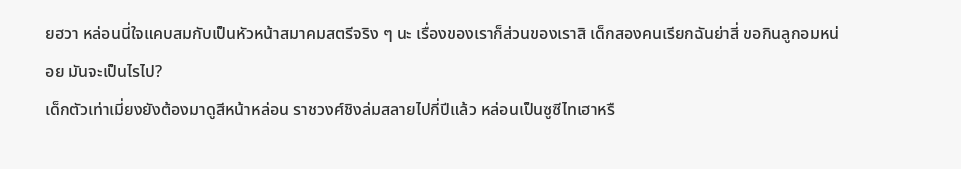ยฮวา หล่อนนี่ใจแคบสมกับเป็นหัวหน้าสมาคมสตรีจริง ๆ นะ เรื่องของเราก็ส่วนของเราสิ เด็กสองคนเรียกฉันย่าสี่ ขอกินลูกอมหน่อย มันจะเป็นไรไป?
เด็กตัวเท่าเมี่ยงยังต้องมาดูสีหน้าหล่อน ราชวงศ์ชิงล่มสลายไปกี่ปีแล้ว หล่อนเป็นซูซีไทเฮาหรื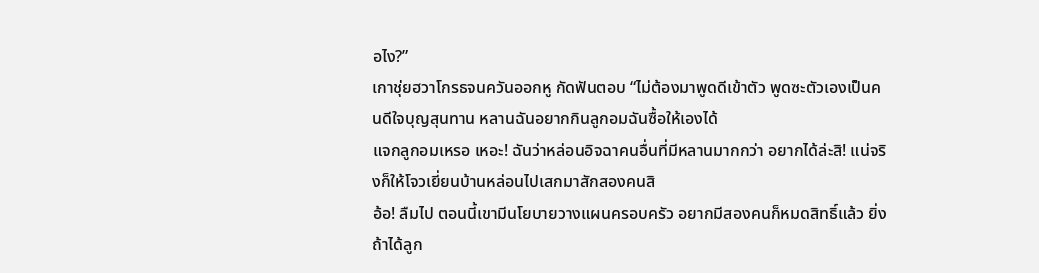อไง?”
เกาชุ่ยฮวาโกรธจนควันออกหู กัดฟันตอบ “ไม่ต้องมาพูดดีเข้าตัว พูดซะตัวเองเป็นคนดีใจบุญสุนทาน หลานฉันอยากกินลูกอมฉันซื้อให้เองได้
แจกลูกอมเหรอ เหอะ! ฉันว่าหล่อนอิจฉาคนอื่นที่มีหลานมากกว่า อยากได้ล่ะสิ! แน่จริงก็ให้โจวเยี่ยนบ้านหล่อนไปเสกมาสักสองคนสิ
อ้อ! ลืมไป ตอนนี้เขามีนโยบายวางแผนครอบครัว อยากมีสองคนก็หมดสิทธิ์แล้ว ยิ่งถ้าได้ลูก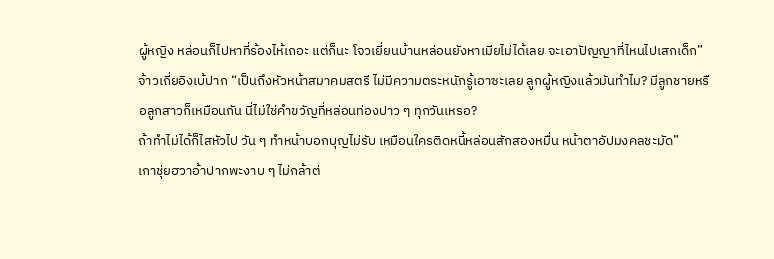ผู้หญิง หล่อนก็ไปหาที่ร้องไห้เถอะ แต่ก็นะ โจวเยี่ยนบ้านหล่อนยังหาเมียไม่ได้เลย จะเอาปัญญาที่ไหนไปเสกเด็ก”
จ้าวเถี่ยอิงเบ้ปาก “เป็นถึงหัวหน้าสมาคมสตรี ไม่มีความตระหนักรู้เอาซะเลย ลูกผู้หญิงแล้วมันทำไม? มีลูกชายหรือลูกสาวก็เหมือนกัน นี่ไม่ใช่คำขวัญที่หล่อนท่องปาว ๆ ทุกวันเหรอ?
ถ้าทำไม่ได้ก็ไสหัวไป วัน ๆ ทำหน้าบอกบุญไม่รับ เหมือนใครติดหนี้หล่อนสักสองหมื่น หน้าตาอัปมงคลชะมัด”
เกาชุ่ยฮวาอ้าปากพะงาบ ๆ ไม่กล้าต่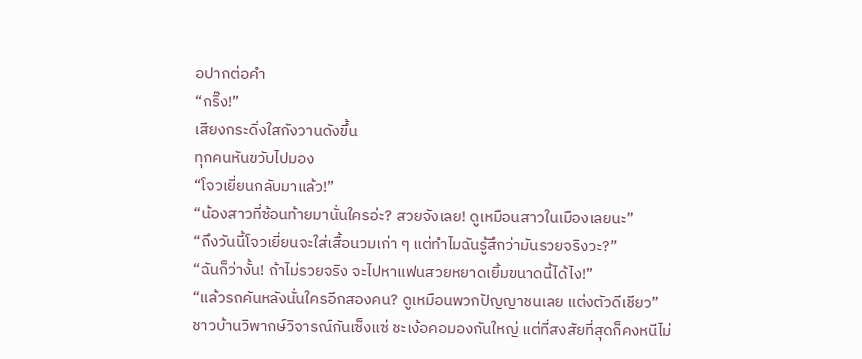อปากต่อคำ
“กริ๊ง!”
เสียงกระดิ่งใสกังวานดังขึ้น
ทุกคนหันขวับไปมอง
“โจวเยี่ยนกลับมาแล้ว!”
“น้องสาวที่ซ้อนท้ายมานั่นใครอ่ะ? สวยจังเลย! ดูเหมือนสาวในเมืองเลยนะ”
“ถึงวันนี้โจวเยี่ยนจะใส่เสื้อนวมเก่า ๆ แต่ทำไมฉันรู้สึกว่ามันรวยจริงวะ?”
“ฉันก็ว่างั้น! ถ้าไม่รวยจริง จะไปหาแฟนสวยหยาดเยิ้มขนาดนี้ได้ไง!”
“แล้วรถคันหลังนั่นใครอีกสองคน? ดูเหมือนพวกปัญญาชนเลย แต่งตัวดีเชียว”
ชาวบ้านวิพากษ์วิจารณ์กันเซ็งแซ่ ชะเง้อคอมองกันใหญ่ แต่ที่สงสัยที่สุดก็คงหนีไม่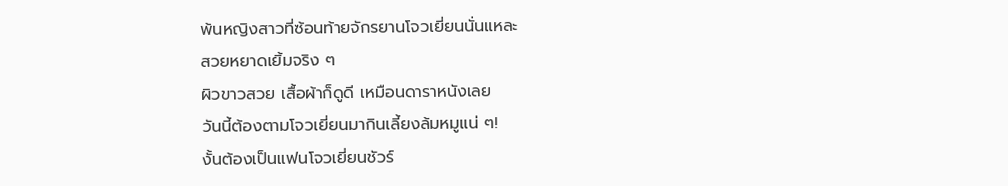พ้นหญิงสาวที่ซ้อนท้ายจักรยานโจวเยี่ยนนั่นแหละ
สวยหยาดเยิ้มจริง ๆ
ผิวขาวสวย เสื้อผ้าก็ดูดี เหมือนดาราหนังเลย
วันนี้ต้องตามโจวเยี่ยนมากินเลี้ยงล้มหมูแน่ ๆ!
งั้นต้องเป็นแฟนโจวเยี่ยนชัวร์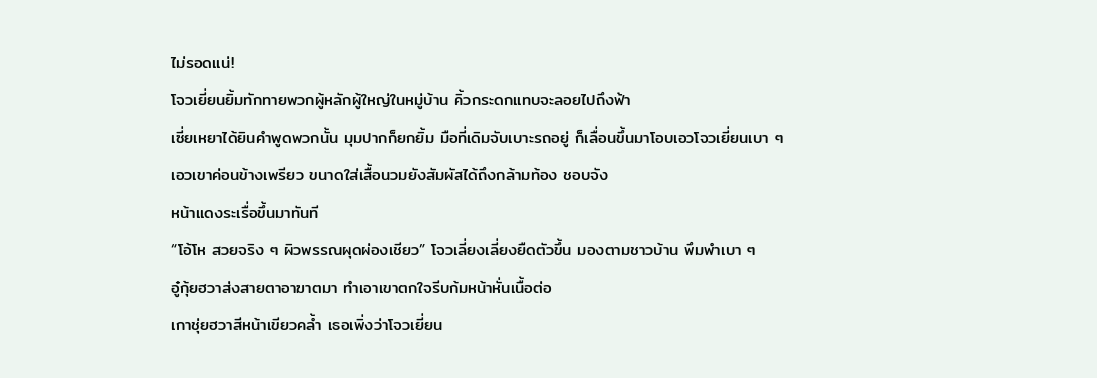ไม่รอดแน่!
โจวเยี่ยนยิ้มทักทายพวกผู้หลักผู้ใหญ่ในหมู่บ้าน คิ้วกระดกแทบจะลอยไปถึงฟ้า
เซี่ยเหยาได้ยินคำพูดพวกนั้น มุมปากก็ยกยิ้ม มือที่เดิมจับเบาะรถอยู่ ก็เลื่อนขึ้นมาโอบเอวโจวเยี่ยนเบา ๆ
เอวเขาค่อนข้างเพรียว ขนาดใส่เสื้อนวมยังสัมผัสได้ถึงกล้ามท้อง ชอบจัง
หน้าแดงระเรื่อขึ้นมาทันที
“โอ้โห สวยจริง ๆ ผิวพรรณผุดผ่องเชียว” โจวเลี่ยงเลี่ยงยืดตัวขึ้น มองตามชาวบ้าน พึมพำเบา ๆ
อู๋กุ้ยฮวาส่งสายตาอาฆาตมา ทำเอาเขาตกใจรีบก้มหน้าหั่นเนื้อต่อ
เกาชุ่ยฮวาสีหน้าเขียวคล้ำ เธอเพิ่งว่าโจวเยี่ยน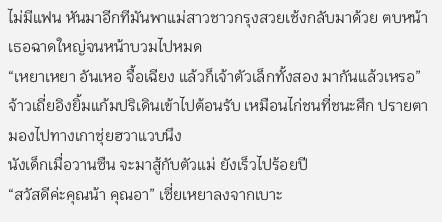ไม่มีแฟน หันมาอีกทีมันพาแม่สาวชาวกรุงสวยเช้งกลับมาด้วย ตบหน้าเธอฉาดใหญ่จนหน้าบวมไปหมด
“เหยาเหยา อันเหอ จื้อเฉียง แล้วก็เจ้าตัวเล็กทั้งสอง มากันแล้วเหรอ” จ้าวเถี่ยอิงยิ้มแก้มปริเดินเข้าไปต้อนรับ เหมือนไก่ชนที่ชนะศึก ปรายตามองไปทางเกาชุ่ยฮวาแวบนึง
นังเด็กเมื่อวานซืน จะมาสู้กับตัวแม่ ยังเร็วไปร้อยปี
“สวัสดีค่ะคุณน้า คุณอา” เซี่ยเหยาลงจากเบาะ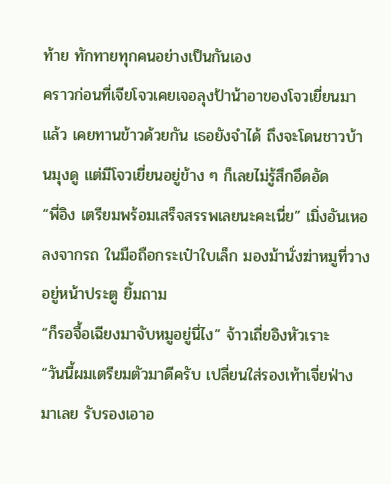ท้าย ทักทายทุกคนอย่างเป็นกันเอง
คราวก่อนที่เจียโจวเคยเจอลุงป้าน้าอาของโจวเยี่ยนมาแล้ว เคยทานข้าวด้วยกัน เธอยังจำได้ ถึงจะโดนชาวบ้านมุงดู แต่มีโจวเยี่ยนอยู่ข้าง ๆ ก็เลยไม่รู้สึกอึดอัด
“พี่อิง เตรียมพร้อมเสร็จสรรพเลยนะคะเนี่ย” เมิ่งอันเหอลงจากรถ ในมือถือกระเป๋าใบเล็ก มองม้านั่งฆ่าหมูที่วางอยู่หน้าประตู ยิ้มถาม
“ก็รอจื้อเฉียงมาจับหมูอยู่นี่ไง” จ้าวเถี่ยอิงหัวเราะ
“วันนี้ผมเตรียมตัวมาดีครับ เปลี่ยนใส่รองเท้าเจี่ยฟ่างมาเลย รับรองเอาอ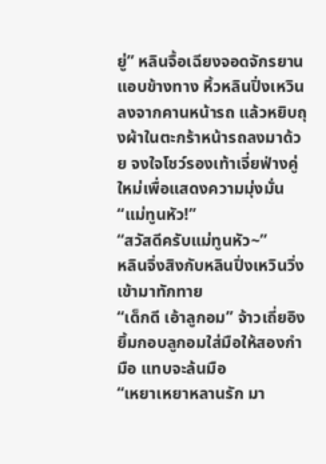ยู่” หลินจื้อเฉียงจอดจักรยานแอบข้างทาง หิ้วหลินปิ่งเหวินลงจากคานหน้ารถ แล้วหยิบถุงผ้าในตะกร้าหน้ารถลงมาด้วย จงใจโชว์รองเท้าเจี่ยฟ่างคู่ใหม่เพื่อแสดงความมุ่งมั่น
“แม่ทูนหัว!”
“สวัสดีครับแม่ทูนหัว~”
หลินจิ่งสิงกับหลินปิ่งเหวินวิ่งเข้ามาทักทาย
“เด็กดี เอ้าลูกอม” จ้าวเถี่ยอิงยิ้มกอบลูกอมใส่มือให้สองกำมือ แทบจะล้นมือ
“เหยาเหยาหลานรัก มา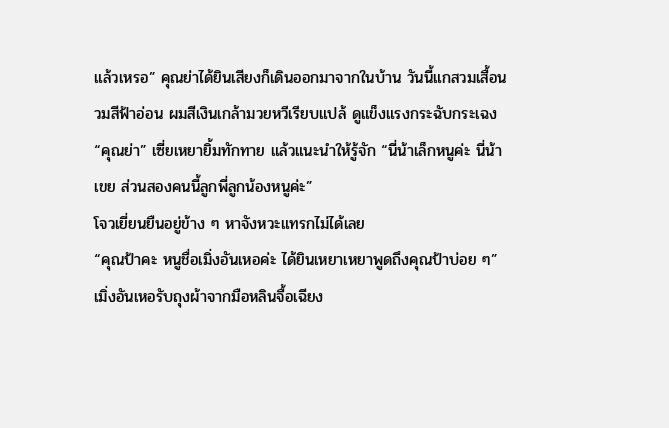แล้วเหรอ” คุณย่าได้ยินเสียงก็เดินออกมาจากในบ้าน วันนี้แกสวมเสื้อนวมสีฟ้าอ่อน ผมสีเงินเกล้ามวยหวีเรียบแปล้ ดูแข็งแรงกระฉับกระเฉง
“คุณย่า” เซี่ยเหยายิ้มทักทาย แล้วแนะนำให้รู้จัก “นี่น้าเล็กหนูค่ะ นี่น้าเขย ส่วนสองคนนี้ลูกพี่ลูกน้องหนูค่ะ”
โจวเยี่ยนยืนอยู่ข้าง ๆ หาจังหวะแทรกไม่ได้เลย
“คุณป้าคะ หนูชื่อเมิ่งอันเหอค่ะ ได้ยินเหยาเหยาพูดถึงคุณป้าบ่อย ๆ” เมิ่งอันเหอรับถุงผ้าจากมือหลินจื้อเฉียง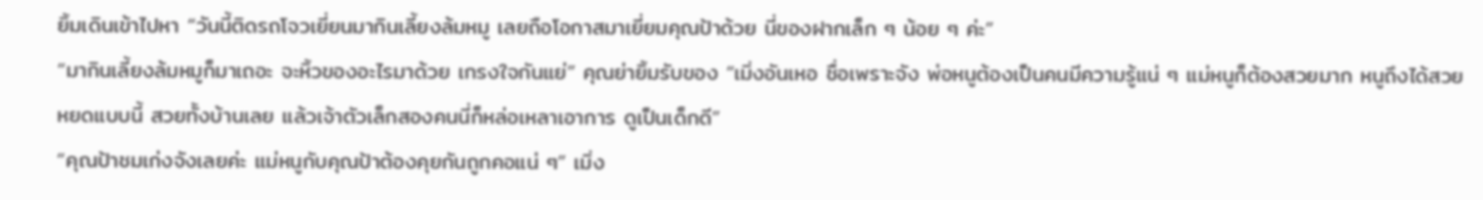ยิ้มเดินเข้าไปหา “วันนี้ติดรถโจวเยี่ยนมากินเลี้ยงล้มหมู เลยถือโอกาสมาเยี่ยมคุณป้าด้วย นี่ของฝากเล็ก ๆ น้อย ๆ ค่ะ”
“มากินเลี้ยงล้มหมูก็มาเถอะ จะหิ้วของอะไรมาด้วย เกรงใจกันแย่” คุณย่ายิ้มรับของ “เมิ่งอันเหอ ชื่อเพราะจัง พ่อหนูต้องเป็นคนมีความรู้แน่ ๆ แม่หนูก็ต้องสวยมาก หนูถึงได้สวยหยดแบบนี้ สวยทั้งบ้านเลย แล้วเจ้าตัวเล็กสองคนนี่ก็หล่อเหลาเอาการ ดูเป็นเด็กดี”
“คุณป้าชมเก่งจังเลยค่ะ แม่หนูกับคุณป้าต้องคุยกันถูกคอแน่ ๆ” เมิ่ง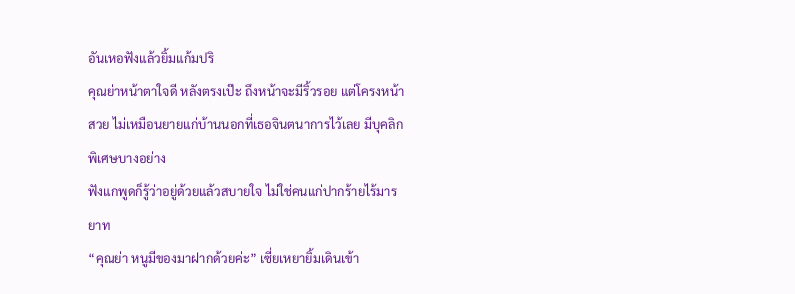อันเหอฟังแล้วยิ้มแก้มปริ
คุณย่าหน้าตาใจดี หลังตรงเป๊ะ ถึงหน้าจะมีริ้วรอย แต่โครงหน้าสวย ไม่เหมือนยายแก่บ้านนอกที่เธอจินตนาการไว้เลย มีบุคลิกพิเศษบางอย่าง
ฟังแกพูดก็รู้ว่าอยู่ด้วยแล้วสบายใจ ไม่ใช่คนแก่ปากร้ายไร้มารยาท
“คุณย่า หนูมีของมาฝากด้วยค่ะ” เซี่ยเหยายิ้มเดินเข้า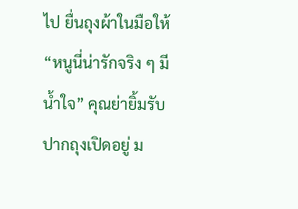ไป ยื่นถุงผ้าในมือให้
“หนูนี่น่ารักจริง ๆ มีน้ำใจ” คุณย่ายิ้มรับ ปากถุงเปิดอยู่ ม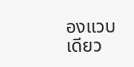องแวบเดียว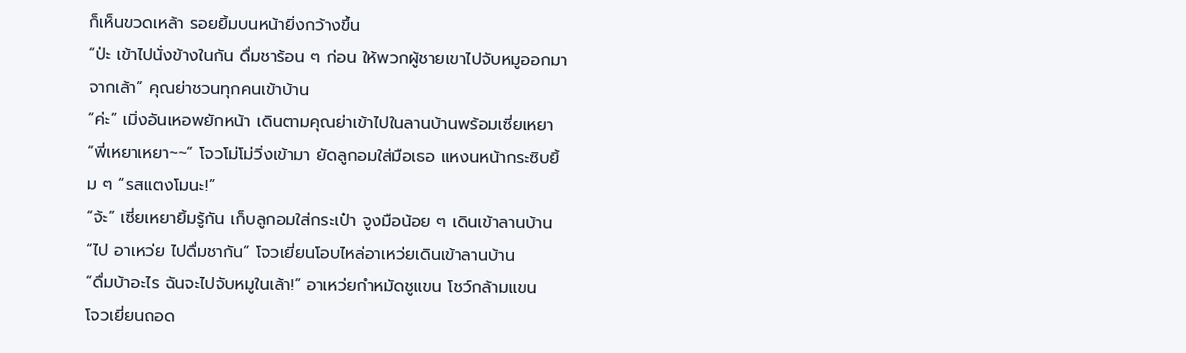ก็เห็นขวดเหล้า รอยยิ้มบนหน้ายิ่งกว้างขึ้น
“ป่ะ เข้าไปนั่งข้างในกัน ดื่มชาร้อน ๆ ก่อน ให้พวกผู้ชายเขาไปจับหมูออกมาจากเล้า” คุณย่าชวนทุกคนเข้าบ้าน
“ค่ะ” เมิ่งอันเหอพยักหน้า เดินตามคุณย่าเข้าไปในลานบ้านพร้อมเซี่ยเหยา
“พี่เหยาเหยา~~” โจวโม่โม่วิ่งเข้ามา ยัดลูกอมใส่มือเธอ แหงนหน้ากระซิบยิ้ม ๆ “รสแตงโมนะ!”
“จ้ะ” เซี่ยเหยายิ้มรู้กัน เก็บลูกอมใส่กระเป๋า จูงมือน้อย ๆ เดินเข้าลานบ้าน
“ไป อาเหว่ย ไปดื่มชากัน” โจวเยี่ยนโอบไหล่อาเหว่ยเดินเข้าลานบ้าน
“ดื่มบ้าอะไร ฉันจะไปจับหมูในเล้า!” อาเหว่ยกำหมัดชูแขน โชว์กล้ามแขน
โจวเยี่ยนถอด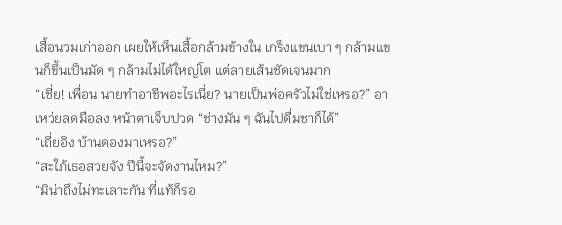เสื้อนวมเก่าออก เผยให้เห็นเสื้อกล้ามข้างใน เกร็งแขนเบา ๆ กล้ามแขนก็ขึ้นเป็นมัด ๆ กล้ามไม่ได้ใหญ่โต แต่ลายเส้นชัดเจนมาก
“เชี่ย! เพื่อน นายทำอาชีพอะไรเนี่ย? นายเป็นพ่อครัวไม่ใช่เหรอ?” อาเหว่ยลดมือลง หน้าตาเจ็บปวด “ช่างมัน ๆ ฉันไปดื่มชาก็ได้”
“เถี่ยอิง บ้านดองมาเหรอ?”
“สะใภ้เธอสวยจัง ปีนี้จะจัดงานไหม?”
“มิน่าถึงไม่ทะเลาะกัน ที่แท้ก็รอ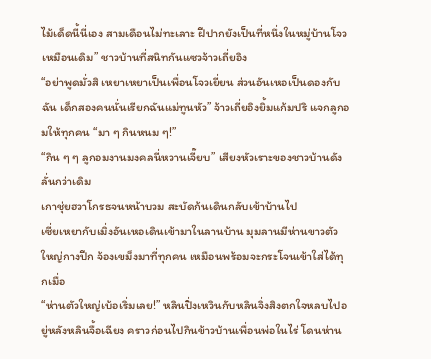ไม้เด็ดนี้นี่เอง สามเดือนไม่ทะเลาะ ฝีปากยังเป็นที่หนึ่งในหมู่บ้านโจวเหมือนเดิม” ชาวบ้านที่สนิทกันแซวจ้าวเถี่ยอิง
“อย่าพูดมั่วสิ เหยาเหยาเป็นเพื่อนโจวเยี่ยน ส่วนอันเหอเป็นดองกับฉัน เด็กสองคนนั่นเรียกฉันแม่ทูนหัว” จ้าวเถี่ยอิงยิ้มแก้มปริ แจกลูกอมให้ทุกคน “มา ๆ กินหนม ๆ!”
“กิน ๆ ๆ ลูกอมงานมงคลนี่หวานเจี๊ยบ” เสียงหัวเราะของชาวบ้านดังลั่นกว่าเดิม
เกาชุ่ยฮวาโกรธจนหน้าบวม สะบัดก้นเดินกลับเข้าบ้านไป
เซี่ยเหยากับเมิ่งอันเหอเดินเข้ามาในลานบ้าน มุมลานมีห่านขาวตัวใหญ่กางปีก จ้องเขม็งมาที่ทุกคน เหมือนพร้อมจะกระโจนเข้าใส่ได้ทุกเมื่อ
“ห่านตัวใหญ่เบ้อเริ่มเลย!” หลินปิ่งเหวินกับหลินจิ่งสิงตกใจหลบไปอยู่หลังหลินจื้อเฉียง คราวก่อนไปกินข้าวบ้านเพื่อนพ่อในไร่ โดนห่าน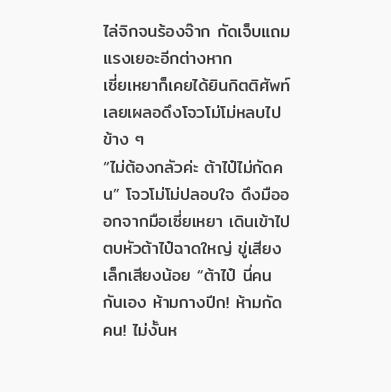ไล่จิกจนร้องจ๊าก กัดเจ็บแถมแรงเยอะอีกต่างหาก
เซี่ยเหยาก็เคยได้ยินกิตติศัพท์ เลยเผลอดึงโจวโม่โม่หลบไปข้าง ๆ
“ไม่ต้องกลัวค่ะ ต้าไป๋ไม่กัดคน” โจวโม่โม่ปลอบใจ ดึงมือออกจากมือเซี่ยเหยา เดินเข้าไปตบหัวต้าไป๋ฉาดใหญ่ ขู่เสียงเล็กเสียงน้อย “ต้าไป๋ นี่คนกันเอง ห้ามกางปีก! ห้ามกัดคน! ไม่งั้นห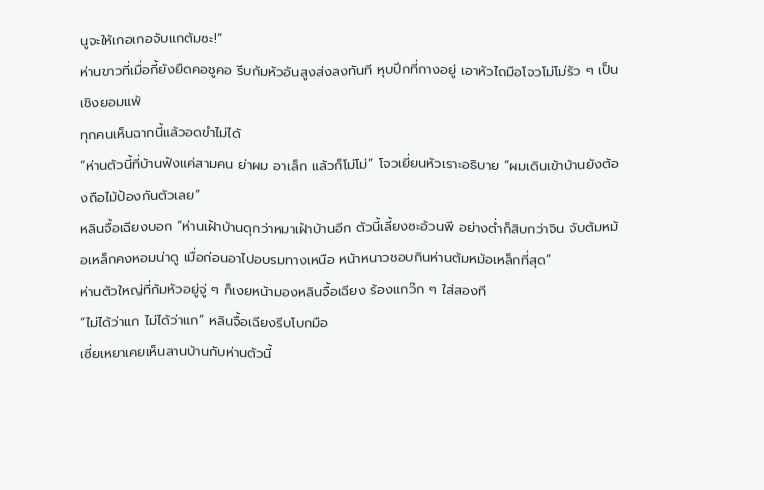นูจะให้เกอเกอจับแกต้มซะ!”
ห่านขาวที่เมื่อกี้ยังยืดคอชูคอ รีบก้มหัวอันสูงส่งลงทันที หุบปีกที่กางอยู่ เอาหัวไถมือโจวโม่โม่รัว ๆ เป็นเชิงยอมแพ้
ทุกคนเห็นฉากนี้แล้วอดขำไม่ได้
“ห่านตัวนี้ที่บ้านฟังแค่สามคน ย่าผม อาเล็ก แล้วก็โม่โม่” โจวเยี่ยนหัวเราะอธิบาย “ผมเดินเข้าบ้านยังต้องถือไม้ป้องกันตัวเลย”
หลินจื้อเฉียงบอก “ห่านเฝ้าบ้านดุกว่าหมาเฝ้าบ้านอีก ตัวนี้เลี้ยงซะอ้วนพี อย่างต่ำก็สิบกว่าจิน จับต้มหม้อเหล็กคงหอมน่าดู เมื่อก่อนอาไปอบรมทางเหนือ หน้าหนาวชอบกินห่านต้มหม้อเหล็กที่สุด”
ห่านตัวใหญ่ที่ก้มหัวอยู่จู่ ๆ ก็เงยหน้ามองหลินจื้อเฉียง ร้องแกว๊ก ๆ ใส่สองที
“ไม่ได้ว่าแก ไม่ได้ว่าแก” หลินจื้อเฉียงรีบโบกมือ
เซี่ยเหยาเคยเห็นลานบ้านกับห่านตัวนี้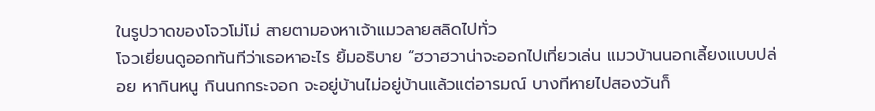ในรูปวาดของโจวโม่โม่ สายตามองหาเจ้าแมวลายสลิดไปทั่ว
โจวเยี่ยนดูออกทันทีว่าเธอหาอะไร ยิ้มอธิบาย “ฮวาฮวาน่าจะออกไปเที่ยวเล่น แมวบ้านนอกเลี้ยงแบบปล่อย หากินหนู กินนกกระจอก จะอยู่บ้านไม่อยู่บ้านแล้วแต่อารมณ์ บางทีหายไปสองวันก็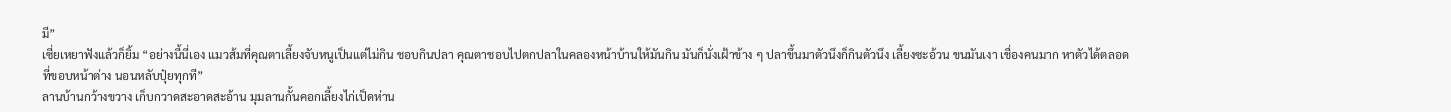มี”
เซี่ยเหยาฟังแล้วก็ยิ้ม “อย่างนี้นี่เอง แมวส้มที่คุณตาเลี้ยงจับหนูเป็นแต่ไม่กิน ชอบกินปลา คุณตาชอบไปตกปลาในคลองหน้าบ้านให้มันกิน มันก็นั่งเฝ้าข้าง ๆ ปลาขึ้นมาตัวนึงก็กินตัวนึง เลี้ยงซะอ้วน ขนมันเงา เชื่องคนมาก หาตัวได้ตลอดที่ขอบหน้าต่าง นอนหลับปุ๋ยทุกที”
ลานบ้านกว้างขวาง เก็บกวาดสะอาดสะอ้าน มุมลานกั้นคอกเลี้ยงไก่เป็ดห่าน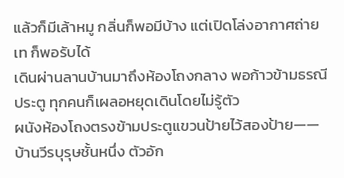แล้วก็มีเล้าหมู กลิ่นก็พอมีบ้าง แต่เปิดโล่งอากาศถ่ายเท ก็พอรับได้
เดินผ่านลานบ้านมาถึงห้องโถงกลาง พอก้าวข้ามธรณีประตู ทุกคนก็เผลอหยุดเดินโดยไม่รู้ตัว
ผนังห้องโถงตรงข้ามประตูแขวนป้ายไว้สองป้าย——บ้านวีรบุรุษชั้นหนึ่ง ตัวอัก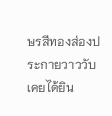ษรสีทองส่องประกายวาววับ
เคยได้ยิน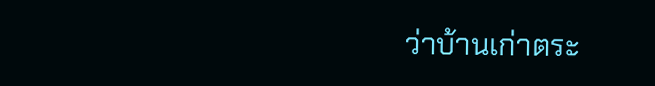ว่าบ้านเก่าตระ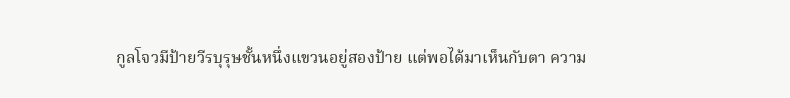กูลโจวมีป้ายวีรบุรุษชั้นหนึ่งแขวนอยู่สองป้าย แต่พอได้มาเห็นกับตา ความ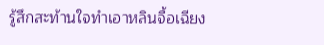รู้สึกสะท้านใจทำเอาหลินจื้อเฉียง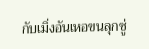กับเมิ่งอันเหอขนลุกซู่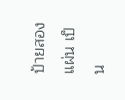ป้ายสองแผ่น เป็น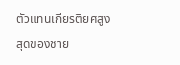ตัวแทนเกียรติยศสูงสุดของชาย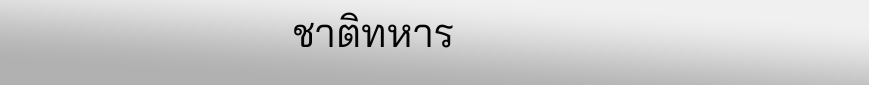ชาติทหาร